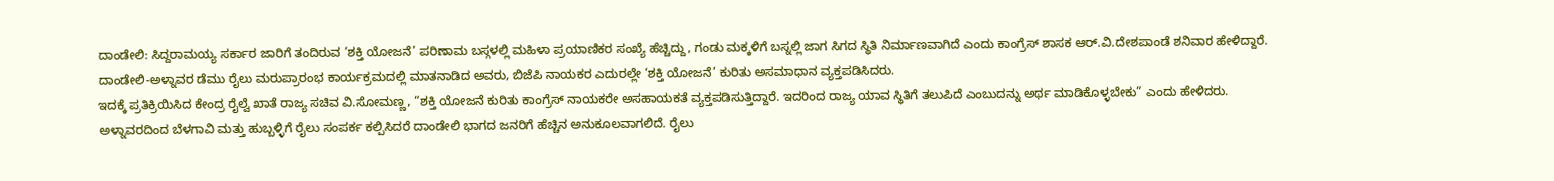ದಾಂಡೇಲಿ: ಸಿದ್ದರಾಮಯ್ಯ ಸರ್ಕಾರ ಜಾರಿಗೆ ತಂದಿರುವ ‘ಶಕ್ತಿ ಯೋಜನೆ’ ಪರಿಣಾಮ ಬಸ್ಗಳಲ್ಲಿ ಮಹಿಳಾ ಪ್ರಯಾಣಿಕರ ಸಂಖ್ಯೆ ಹೆಚ್ಚಿದ್ದು, ಗಂಡು ಮಕ್ಕಳಿಗೆ ಬಸ್ನಲ್ಲಿ ಜಾಗ ಸಿಗದ ಸ್ಥಿತಿ ನಿರ್ಮಾಣವಾಗಿದೆ ಎಂದು ಕಾಂಗ್ರೆಸ್ ಶಾಸಕ ಆರ್.ವಿ.ದೇಶಪಾಂಡೆ ಶನಿವಾರ ಹೇಳಿದ್ದಾರೆ.
ದಾಂಡೇಲಿ-ಅಳ್ನಾವರ ಡೆಮು ರೈಲು ಮರುಪ್ರಾರಂಭ ಕಾರ್ಯಕ್ರಮದಲ್ಲಿ ಮಾತನಾಡಿದ ಅವರು, ಬಿಜೆಪಿ ನಾಯಕರ ಎದುರಲ್ಲೇ ‘ಶಕ್ತಿ ಯೋಜನೆ’ ಕುರಿತು ಅಸಮಾಧಾನ ವ್ಯಕ್ತಪಡಿಸಿದರು.
ಇದಕ್ಕೆ ಪ್ರತಿಕ್ರಿಯಿಸಿದ ಕೇಂದ್ರ ರೈಲ್ವೆ ಖಾತೆ ರಾಜ್ಯ ಸಚಿವ ವಿ.ಸೋಮಣ್ಣ, “ಶಕ್ತಿ ಯೋಜನೆ ಕುರಿತು ಕಾಂಗ್ರೆಸ್ ನಾಯಕರೇ ಅಸಹಾಯಕತೆ ವ್ಯಕ್ತಪಡಿಸುತ್ತಿದ್ದಾರೆ. ಇದರಿಂದ ರಾಜ್ಯ ಯಾವ ಸ್ಥಿತಿಗೆ ತಲುಪಿದೆ ಎಂಬುದನ್ನು ಅರ್ಥ ಮಾಡಿಕೊಳ್ಳಬೇಕು” ಎಂದು ಹೇಳಿದರು.
ಅಳ್ನಾವರದಿಂದ ಬೆಳಗಾವಿ ಮತ್ತು ಹುಬ್ಬಳ್ಳಿಗೆ ರೈಲು ಸಂಪರ್ಕ ಕಲ್ಪಿಸಿದರೆ ದಾಂಡೇಲಿ ಭಾಗದ ಜನರಿಗೆ ಹೆಚ್ಚಿನ ಅನುಕೂಲವಾಗಲಿದೆ. ರೈಲು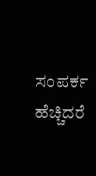ಸಂಪರ್ಕ ಹೆಚ್ಚಿದರೆ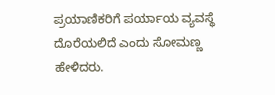ಪ್ರಯಾಣಿಕರಿಗೆ ಪರ್ಯಾಯ ವ್ಯವಸ್ಥೆ ದೊರೆಯಲಿದೆ ಎಂದು ಸೋಮಣ್ಣ ಹೇಳಿದರು.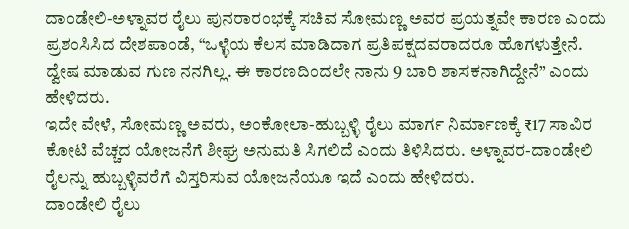ದಾಂಡೇಲಿ-ಅಳ್ನಾವರ ರೈಲು ಪುನರಾರಂಭಕ್ಕೆ ಸಚಿವ ಸೋಮಣ್ಣ ಅವರ ಪ್ರಯತ್ನವೇ ಕಾರಣ ಎಂದು ಪ್ರಶಂಸಿಸಿದ ದೇಶಪಾಂಡೆ, “ಒಳ್ಳೆಯ ಕೆಲಸ ಮಾಡಿದಾಗ ಪ್ರತಿಪಕ್ಷದವರಾದರೂ ಹೊಗಳುತ್ತೇನೆ. ದ್ವೇಷ ಮಾಡುವ ಗುಣ ನನಗಿಲ್ಲ. ಈ ಕಾರಣದಿಂದಲೇ ನಾನು 9 ಬಾರಿ ಶಾಸಕನಾಗಿದ್ದೇನೆ” ಎಂದು ಹೇಳಿದರು.
ಇದೇ ವೇಳೆ, ಸೋಮಣ್ಣ ಅವರು, ಅಂಕೋಲಾ-ಹುಬ್ಬಳ್ಳಿ ರೈಲು ಮಾರ್ಗ ನಿರ್ಮಾಣಕ್ಕೆ ₹17 ಸಾವಿರ ಕೋಟಿ ವೆಚ್ಚದ ಯೋಜನೆಗೆ ಶೀಘ್ರ ಅನುಮತಿ ಸಿಗಲಿದೆ ಎಂದು ತಿಳಿಸಿದರು. ಅಳ್ನಾವರ-ದಾಂಡೇಲಿ ರೈಲನ್ನು ಹುಬ್ಬಳ್ಳಿವರೆಗೆ ವಿಸ್ತರಿಸುವ ಯೋಜನೆಯೂ ಇದೆ ಎಂದು ಹೇಳಿದರು.
ದಾಂಡೇಲಿ ರೈಲು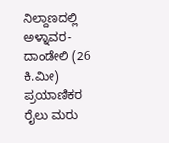ನಿಲ್ದಾಣದಲ್ಲಿ ಅಳ್ನಾವರ-ದಾಂಡೇಲಿ (26 ಕಿ.ಮೀ) ಪ್ರಯಾಣಿಕರ ರೈಲು ಮರು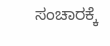ಸಂಚಾರಕ್ಕೆ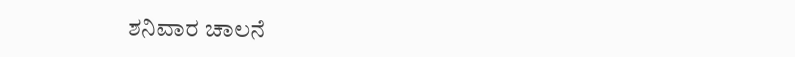ಶನಿವಾರ ಚಾಲನೆ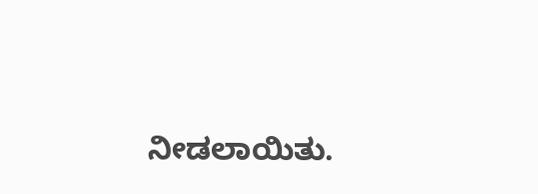ನೀಡಲಾಯಿತು.